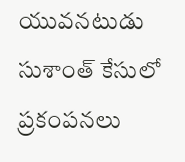యువనటుడు సుశాంత్ కేసులో ప్రకంపనలు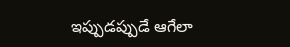ఇప్పుడప్పుడే ఆగేలా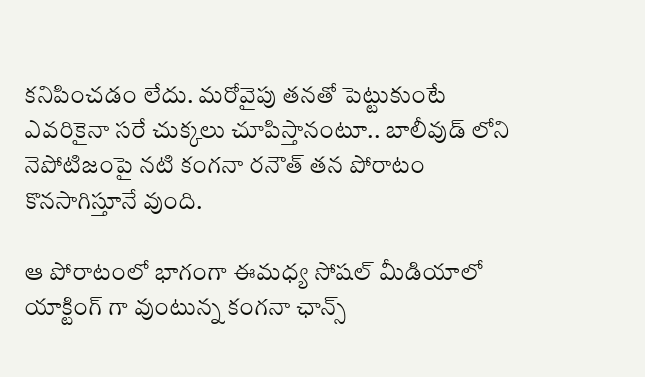కనిపించడం లేదు. మరోవైపు తనతో పెట్టుకుంటే ఎవరికైనా సరే చుక్కలు చూపిస్తానంటూ.. బాలీవుడ్ లోని నెపోటిజంపై నటి కంగనా రనౌత్ తన పోరాటం కొనసాగిస్తూనే వుంది.

ఆ పోరాటంలో భాగంగా ఈమధ్య సోషల్ మీడియాలో యాక్టింగ్ గా వుంటున్న కంగనా ఛాన్స్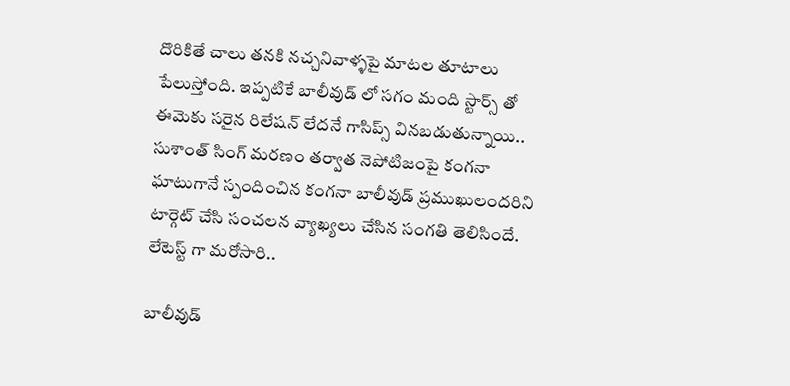దొరికితే చాలు తనకి నచ్చనివాళ్ళపై మాటల తూటాలు పేలుస్తోంది. ఇప్పటికే బాలీవుడ్ లో సగం మంది స్టార్స్ తో ఈమెకు సరైన రిలేషన్ లేదనే గాసిప్స్ వినబడుతున్నాయి.. సుశాంత్ సింగ్ మరణం తర్వాత నెపోటిజంపై కంగనా ఘాటుగానే స్పందించిన కంగనా బాలీవుడ్ ప్రముఖులందరిని టార్గెట్ చేసి సంచలన వ్యాఖ్యలు చేసిన సంగతి తెలిసిందే. లేటెస్ట్ గా మరోసారి..

బాలీవుడ్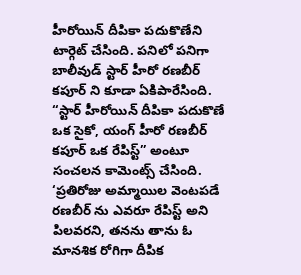హీరోయిన్ దీపికా పదుకొణేని టార్గెట్ చేసింది. పనిలో పనిగా బాలీవుడ్ స్టార్ హీరో రణబీర్ కపూర్ ని కూడా ఏకిపారేసింది. “స్టార్ హీరోయిన్ దీపికా పదుకొణే ఒక సైకో, యంగ్ హీరో రణబీర్ కపూర్ ఒక రేపిస్ట్” అంటూ సంచలన కామెంట్స్ చేసింది. ‘ప్రతిరోజు అమ్మాయిల వెంటపడే రణబీర్ ను ఎవరూ రేపిస్ట్ అని పిలవరని, తనను తాను ఓ మానశిక రోగిగా దీపిక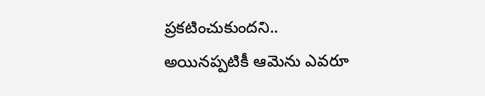ప్రకటించుకుందని.. అయినప్పటికీ ఆమెను ఎవరూ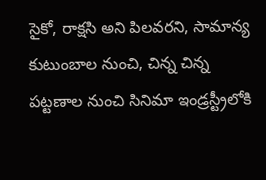సైకో, రాక్షసి అని పిలవరని, సామాన్య కుటుంబాల నుంచి, చిన్న చిన్న పట్టణాల నుంచి సినిమా ఇండ్రస్ట్రీలోకి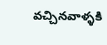వచ్చినవాళ్ళకి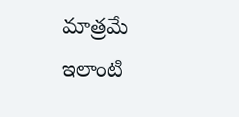మాత్రమే ఇలాంటి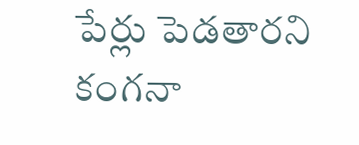పేర్లు పెడతారని కంగనా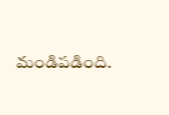మండిపడింది.